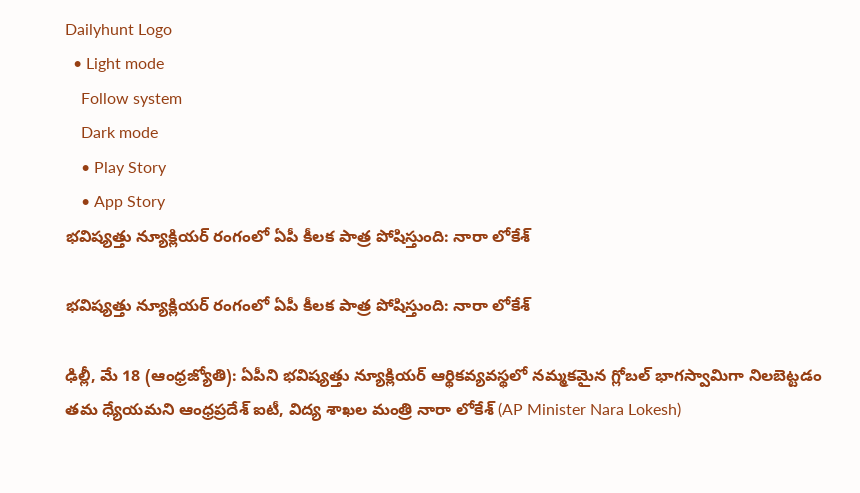Dailyhunt Logo
  • Light mode
    Follow system
    Dark mode
    • Play Story
    • App Story
భవిష్యత్తు న్యూక్లియర్ రంగంలో ఏపీ కీలక పాత్ర పోషిస్తుంది: నారా లోకేశ్

భవిష్యత్తు న్యూక్లియర్ రంగంలో ఏపీ కీలక పాత్ర పోషిస్తుంది: నారా లోకేశ్

ఢిల్లీ, మే 18 (ఆంధ్రజ్యోతి): ఏపీని భవిష్యత్తు న్యూక్లియర్ ఆర్థికవ్యవస్థలో నమ్మకమైన గ్లోబల్ భాగస్వామిగా నిలబెట్టడం తమ ధ్యేయమని ఆంధ్రప్రదేశ్ ఐటీ, విద్య శాఖల మంత్రి నారా లోకేశ్ (AP Minister Nara Lokesh)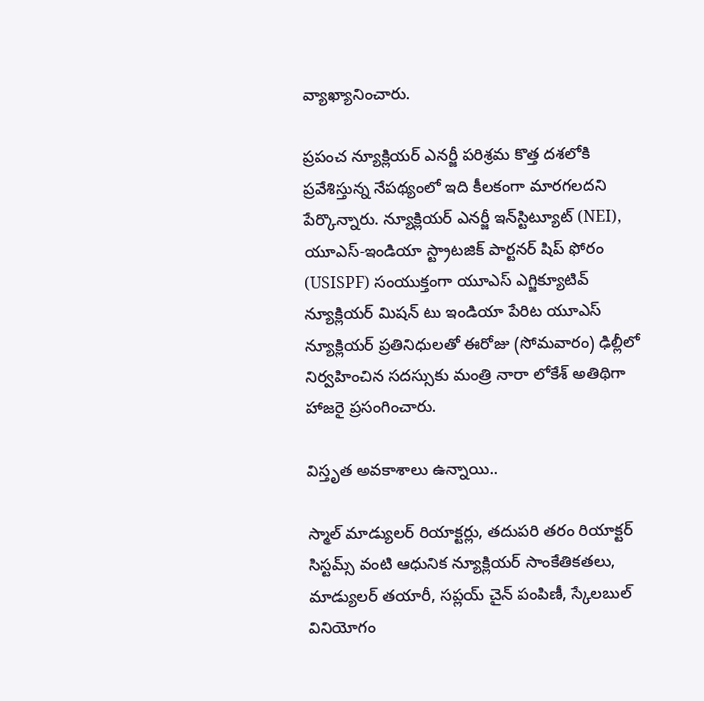వ్యాఖ్యానించారు.

ప్రపంచ న్యూక్లియర్ ఎనర్జీ పరిశ్రమ కొత్త దశలోకి ప్రవేశిస్తున్న నేపథ్యంలో ఇది కీలకంగా మారగలదని పేర్కొన్నారు. న్యూక్లియర్ ఎనర్జీ ఇన్‌స్టిట్యూట్ (NEI), యూఎస్-ఇండియా స్ట్రాటజిక్ పార్టనర్ షిప్ ఫోరం (USISPF) సంయుక్తంగా యూఎస్ ఎగ్జిక్యూటివ్ న్యూక్లియర్ మిషన్ టు ఇండియా పేరిట యూఎస్ న్యూక్లియర్ ప్రతినిధులతో ఈరోజు (సోమవారం) ఢిల్లీలో నిర్వహించిన సదస్సుకు మంత్రి నారా లోకేశ్ అతిథిగా హాజరై ప్రసంగించారు.

విస్తృత అవకాశాలు ఉన్నాయి..

స్మాల్ మాడ్యులర్ రియాక్టర్లు, తదుపరి తరం రియాక్టర్ సిస్టమ్స్ వంటి ఆధునిక న్యూక్లియర్ సాంకేతికతలు, మాడ్యులర్ తయారీ, సప్లయ్ చైన్ పంపిణీ, స్కేలబుల్ వినియోగం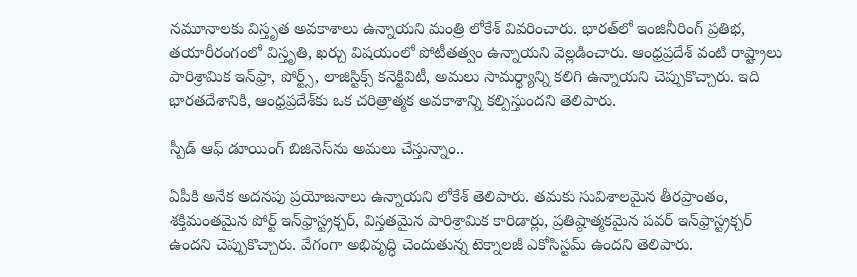నమూనాలకు విస్తృత అవకాశాలు ఉన్నాయని మంత్రి లోకేశ్ వివరించారు. భారత్‌లో ఇంజినీరింగ్ ప్రతిభ, తయారీరంగంలో విస్తృతి, ఖర్చు విషయంలో పోటీతత్వం ఉన్నాయని వెల్లడించారు. ఆంధ్రప్రదేశ్ వంటి రాష్ట్రాలు పారిశ్రామిక ఇన్‌ఫ్రా, పోర్ట్స్, లాజిస్టిక్స్ కనెక్టివిటీ, అమలు సామర్థ్యాన్ని కలిగి ఉన్నాయని చెప్పుకొచ్చారు. ఇది భారతదేశానికి, ఆంధ్రప్రదేశ్‌కు ఒక చరిత్రాత్మక అవకాశాన్ని కల్పిస్తుందని తెలిపారు.

స్పీడ్ ఆఫ్ డూయింగ్ బిజినెస్‌ను అమలు చేస్తున్నాం..

ఏపీకి అనేక అదనపు ప్రయోజనాలు ఉన్నాయని లోకేశ్ తెలిపారు. తమకు సువిశాలమైన తీరప్రాంతం, శక్తిమంతమైన పోర్ట్ ఇన్‌ఫ్రాస్ట్రక్చర్, విస్తతమైన పారిశ్రామిక కారిడార్లు, ప్రతిష్ఠాత్మకమైన పవర్ ఇన్‌ఫ్రాస్ట్రక్చర్ ఉందని చెప్పుకొచ్చారు. వేగంగా అభివృద్ధి చెందుతున్న టెక్నాలజీ ఎకోసిస్టమ్ ఉందని తెలిపారు.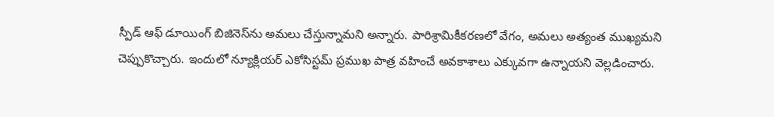స్పీడ్ ఆఫ్ డూయింగ్ బిజినెస్‌ను అమలు చేస్తున్నామని అన్నారు. పారిశ్రామికీకరణలో వేగం, అమలు అత్యంత ముఖ్యమని చెప్పుకొచ్చారు. ఇందులో న్యూక్లియర్ ఎకోసిస్టమ్ ప్రముఖ పాత్ర వహించే అవకాశాలు ఎక్కువగా ఉన్నాయని వెల్లడించారు.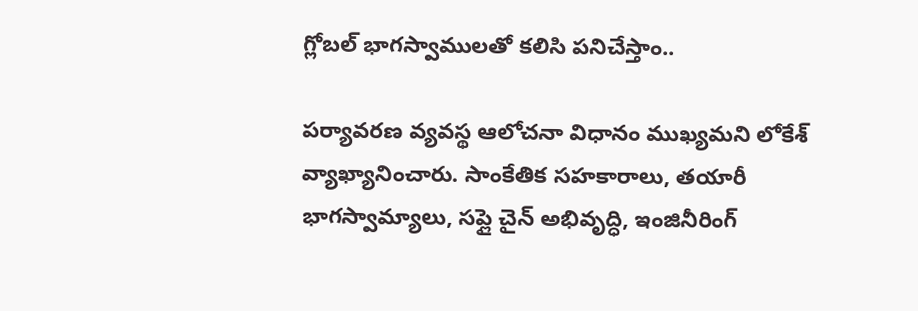గ్లోబల్ భాగస్వాములతో కలిసి పనిచేస్తాం..

పర్యావరణ వ్యవస్థ ఆలోచనా విధానం ముఖ్యమని లోకేశ్ వ్యాఖ్యానించారు. సాంకేతిక సహకారాలు, తయారీ భాగస్వామ్యాలు, సప్లై చైన్ అభివృద్ధి, ఇంజినీరింగ్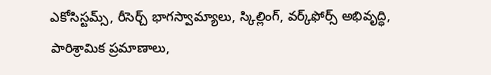ఎకోసిస్టమ్స్, రీసెర్చ్ భాగస్వామ్యాలు, స్కిల్లింగ్, వర్క్‌ఫోర్స్ అభివృద్ధి, పారిశ్రామిక ప్రమాణాలు,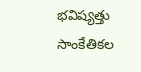భవిష్యత్తు సాంకేతికల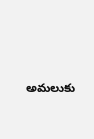అమలుకు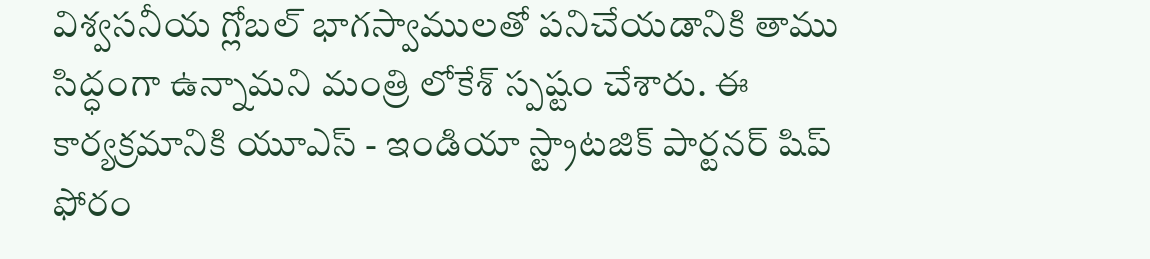విశ్వసనీయ గ్లోబల్ భాగస్వాములతో పనిచేయడానికి తాము సిద్ధంగా ఉన్నామని మంత్రి లోకేశ్ స్పష్టం చేశారు. ఈ కార్యక్రమానికి యూఎస్ - ఇండియా స్ట్రాటజిక్ పార్టనర్ షిప్ ఫోరం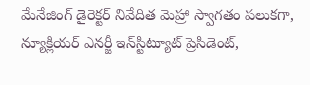మేనేజింగ్ డైరెక్టర్ నివేదిత మెహ్రా స్వాగతం పలుకగా, న్యూక్లియర్ ఎనర్జీ ఇన్‌స్టిట్యూట్ ప్రెసిడెంట్,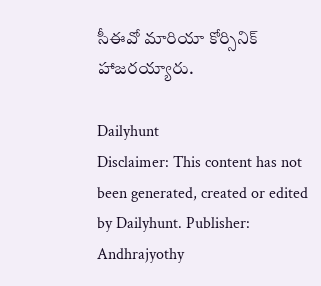సీఈవో మారియా కోర్సినిక్ హాజరయ్యారు.

Dailyhunt
Disclaimer: This content has not been generated, created or edited by Dailyhunt. Publisher: Andhrajyothy